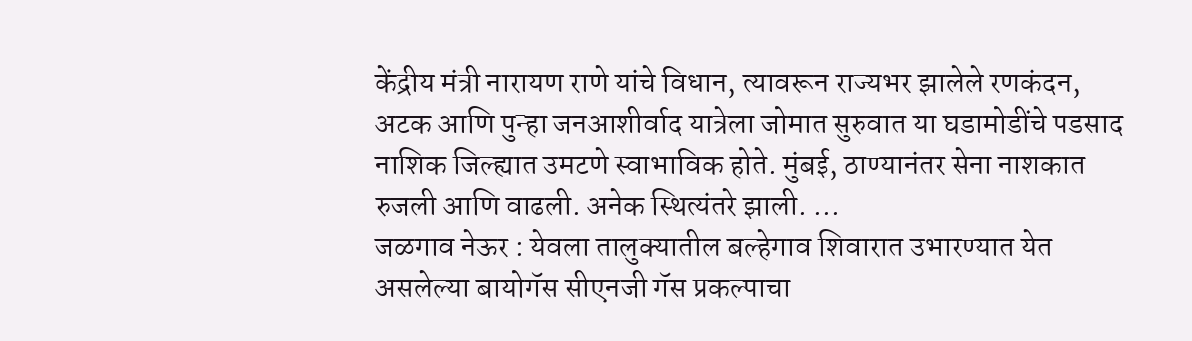केंद्रीय मंत्री नारायण राणे यांचे विधान, त्यावरून राज्यभर झालेले रणकंदन, अटक आणि पुन्हा जनआशीर्वाद यात्रेला जोमात सुरुवात या घडामोडींचे पडसाद नाशिक जिल्ह्यात उमटणे स्वाभाविक होते. मुंबई, ठाण्यानंतर सेना नाशकात रुजली आणि वाढली. अनेक स्थित्यंतरे झाली. ...
जळगाव नेऊर : येवला तालुक्यातील बल्हेगाव शिवारात उभारण्यात येत असलेल्या बायोगॅस सीएनजी गॅस प्रकल्पाचा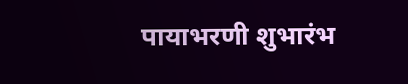पायाभरणी शुभारंभ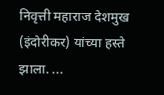निवृत्ती महाराज देशमुख (इंदोरीकर) यांच्या हस्ते झाला. ...